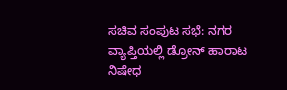ಸಚಿವ ಸಂಪುಟ ಸಭೆ: ನಗರ ವ್ಯಾಪ್ತಿಯಲ್ಲಿ ಡ್ರೋನ್ ಹಾರಾಟ ನಿಷೇಧ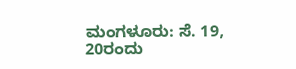ಮಂಗಳೂರು: ಸೆ. 19, 20ರಂದು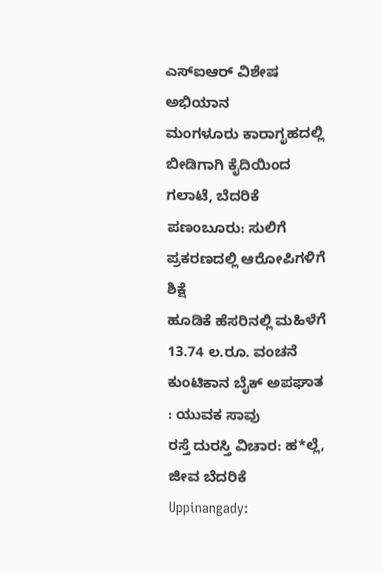ಎಸ್ಐಆರ್ ವಿಶೇಷ ಅಭಿಯಾನ
ಮಂಗಳೂರು ಕಾರಾಗೃಹದಲ್ಲಿ ಬೀಡಿಗಾಗಿ ಕೈದಿಯಿಂದ ಗಲಾಟೆ, ಬೆದರಿಕೆ
ಪಣಂಬೂರು: ಸುಲಿಗೆ ಪ್ರಕರಣದಲ್ಲಿ ಆರೋಪಿಗಳಿಗೆ ಶಿಕ್ಷೆ
ಹೂಡಿಕೆ ಹೆಸರಿನಲ್ಲಿ ಮಹಿಳೆಗೆ 13.74 ಲ.ರೂ. ವಂಚನೆ
ಕುಂಟಿಕಾನ ಬೈಕ್ ಅಪಘಾತ : ಯುವಕ ಸಾವು
ರಸ್ತೆ ದುರಸ್ತಿ ವಿಚಾರ: ಹ*ಲ್ಲೆ, ಜೀವ ಬೆದರಿಕೆ
Uppinangady: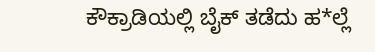ಕೌಕ್ರಾಡಿಯಲ್ಲಿ ಬೈಕ್ ತಡೆದು ಹ*ಲ್ಲೆ